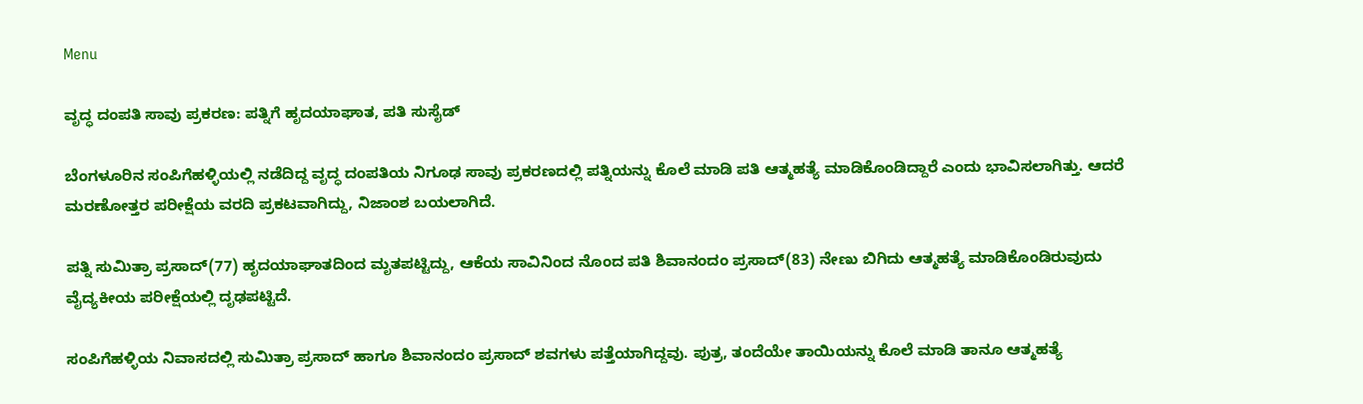Menu

ವೃದ್ಧ ದಂಪತಿ ಸಾವು ಪ್ರಕರಣ: ಪತ್ನಿಗೆ ಹೃದಯಾಘಾತ, ಪತಿ ಸುಸೈಡ್‌

ಬೆಂಗಳೂರಿನ ಸಂಪಿಗೆಹಳ್ಳಿಯಲ್ಲಿ ನಡೆದಿದ್ದ ವೃದ್ಧ ದಂಪತಿಯ ನಿಗೂಢ ಸಾವು ಪ್ರಕರಣದಲ್ಲಿ ಪತ್ನಿಯನ್ನು ಕೊಲೆ ಮಾಡಿ ಪತಿ ಆತ್ಮಹತ್ಯೆ ಮಾಡಿಕೊಂಡಿದ್ದಾರೆ ಎಂದು ಭಾವಿಸಲಾಗಿತ್ತು. ಆದರೆ ಮರಣೋತ್ತರ ಪರೀಕ್ಷೆಯ ವರದಿ ಪ್ರಕಟವಾಗಿದ್ದು, ನಿಜಾಂಶ ಬಯಲಾಗಿದೆ.

ಪತ್ನಿ ಸುಮಿತ್ರಾ ಪ್ರಸಾದ್(77) ಹೃದಯಾಘಾತದಿಂದ ಮೃತಪಟ್ಟಿದ್ದು, ಆಕೆಯ ಸಾವಿನಿಂದ ನೊಂದ ಪತಿ ಶಿವಾನಂದಂ ಪ್ರಸಾದ್(83) ನೇಣು ಬಿಗಿದು ಆತ್ಮಹತ್ಯೆ ಮಾಡಿಕೊಂಡಿರುವುದು ವೈದ್ಯಕೀಯ ಪರೀಕ್ಷೆಯಲ್ಲಿ ದೃಢಪಟ್ಟಿದೆ.

ಸಂಪಿಗೆಹಳ್ಳಿಯ ನಿವಾಸದಲ್ಲಿ ಸುಮಿತ್ರಾ ಪ್ರಸಾದ್ ಹಾಗೂ ಶಿವಾನಂದಂ ಪ್ರಸಾದ್ ಶವಗಳು ಪತ್ತೆಯಾಗಿದ್ದವು. ಪುತ್ರ, ತಂದೆಯೇ ತಾಯಿಯನ್ನು ಕೊಲೆ ಮಾಡಿ ತಾನೂ ಆತ್ಮಹತ್ಯೆ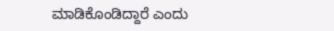ಮಾಡಿಕೊಂಡಿದ್ದಾರೆ ಎಂದು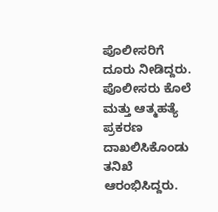ಪೊಲೀಸರಿಗೆ ದೂರು ನೀಡಿದ್ದರು. ಪೊಲೀಸರು ಕೊಲೆ ಮತ್ತು ಆತ್ಮಹತ್ಯೆ ಪ್ರಕರಣ ದಾಖಲಿಸಿಕೊಂಡು ತನಿಖೆ ಆರಂಭಿಸಿದ್ದರು.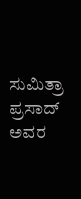ಸುಮಿತ್ರಾ ಪ್ರಸಾದ್ ಅವರ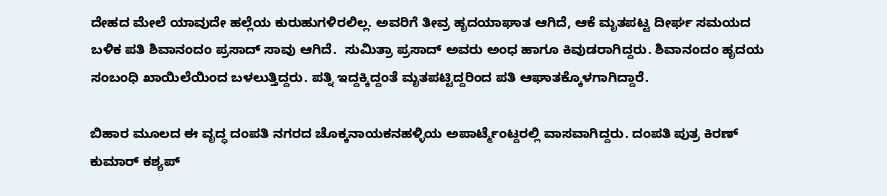ದೇಹದ ಮೇಲೆ ಯಾವುದೇ ಹಲ್ಲೆಯ ಕುರುಹುಗಳಿರಲಿಲ್ಲ. ಅವರಿಗೆ ತೀವ್ರ ಹೃದಯಾಘಾತ ಆಗಿದೆ, ಆಕೆ ಮೃತಪಟ್ಟ ದೀರ್ಘ ಸಮಯದ ಬಳಿಕ ಪತಿ ಶಿವಾನಂದಂ ಪ್ರಸಾದ್ ಸಾವು ಆಗಿದೆ.  ಸುಮಿತ್ರಾ ಪ್ರಸಾದ್ ಅವರು ಅಂಧ ಹಾಗೂ ಕಿವುಡರಾಗಿದ್ದರು. ಶಿವಾನಂದಂ ಹೃದಯ ಸಂಬಂಧಿ ಖಾಯಿಲೆಯಿಂದ ಬಳಲುತ್ತಿದ್ದರು. ಪತ್ನಿ ಇದ್ದಕ್ಕಿದ್ದಂತೆ ಮೃತಪಟ್ಟಿದ್ದರಿಂದ ಪತಿ ಆಘಾತಕ್ಕೊಳಗಾಗಿದ್ದಾರೆ.

ಬಿಹಾರ ಮೂಲದ ಈ ವೃದ್ಧ ದಂಪತಿ ನಗರದ ಚೊಕ್ಕನಾಯಕನಹಳ್ಳಿಯ ಅಪಾರ್ಟ್ಮೆಂಟ್ದರಲ್ಲಿ ವಾಸವಾಗಿದ್ದರು. ದಂಪತಿ ಪುತ್ರ ಕಿರಣ್ ಕುಮಾರ್ ಕಶ್ಯಪ್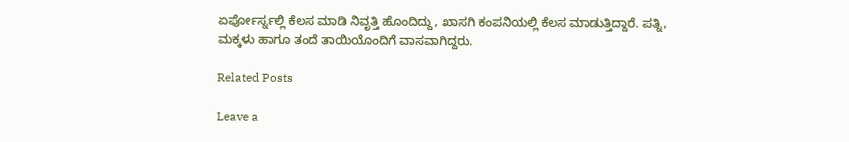ಏರ್ಪೋರ್ಸ್ನಲ್ಲಿ ಕೆಲಸ ಮಾಡಿ ನಿವೃತ್ತಿ ಹೊಂದಿದ್ದು, ಖಾಸಗಿ ಕಂಪನಿಯಲ್ಲಿ ಕೆಲಸ ಮಾಡುತ್ತಿದ್ದಾರೆ. ಪತ್ನಿ, ಮಕ್ಕಳು ಹಾಗೂ ತಂದೆ ತಾಯಿಯೊಂದಿಗೆ ವಾಸವಾಗಿದ್ದರು.

Related Posts

Leave a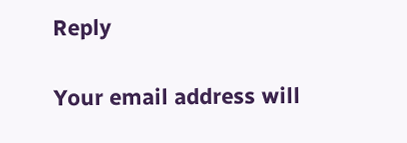Reply

Your email address will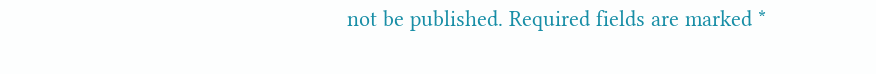not be published. Required fields are marked *